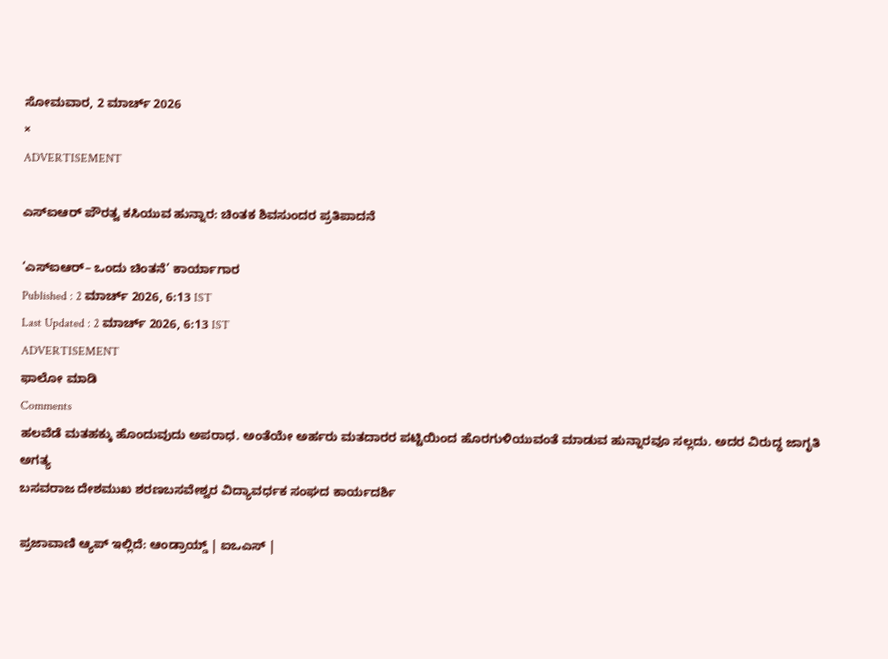ಸೋಮವಾರ, 2 ಮಾರ್ಚ್ 2026
×
ADVERTISEMENT

ಎಸ್‌ಐಆರ್‌ ಪೌರತ್ವ ಕಸಿಯುವ ಹುನ್ನಾರ: ಚಿಂತಕ ಶಿವಸುಂದರ ಪ್ರತಿಪಾದನೆ

‘ಎಸ್‌ಐಆರ್‌– ಒಂದು ಚಿಂತನೆ’ ಕಾರ್ಯಾಗಾರ
Published : 2 ಮಾರ್ಚ್ 2026, 6:13 IST
Last Updated : 2 ಮಾರ್ಚ್ 2026, 6:13 IST
ADVERTISEMENT
ಫಾಲೋ ಮಾಡಿ
Comments
ಹಲವೆಡೆ ಮತಹಕ್ಕು ಹೊಂದುವುದು ಅಪರಾಧ. ಅಂತೆಯೇ ಅರ್ಹರು ಮತದಾರರ ಪಟ್ಟಿಯಿಂದ ಹೊರಗುಳಿಯುವಂತೆ ಮಾಡುವ ಹುನ್ನಾರವೂ ಸಲ್ಲದು. ಅದರ ವಿರುದ್ಧ ಜಾಗೃತಿ ಅಗತ್ಯ
ಬಸವರಾಜ ದೇಶಮುಖ ಶರಣಬಸವೇಶ್ವರ ವಿದ್ಯಾವರ್ಧಕ ಸಂಘದ ಕಾರ್ಯದರ್ಶಿ

ಪ್ರಜಾವಾಣಿ ಆ್ಯಪ್ ಇಲ್ಲಿದೆ: ಆಂಡ್ರಾಯ್ಡ್ | ಐಒಎಸ್ |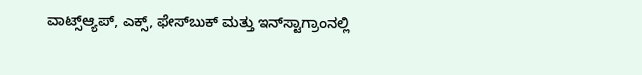ವಾಟ್ಸ್ಆ್ಯಪ್, ಎಕ್ಸ್, ಫೇಸ್‌ಬುಕ್ ಮತ್ತು ಇನ್‌ಸ್ಟಾಗ್ರಾಂನಲ್ಲಿ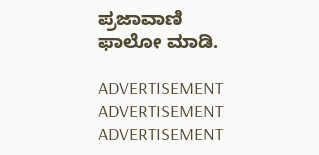ಪ್ರಜಾವಾಣಿ ಫಾಲೋ ಮಾಡಿ.

ADVERTISEMENT
ADVERTISEMENT
ADVERTISEMENT